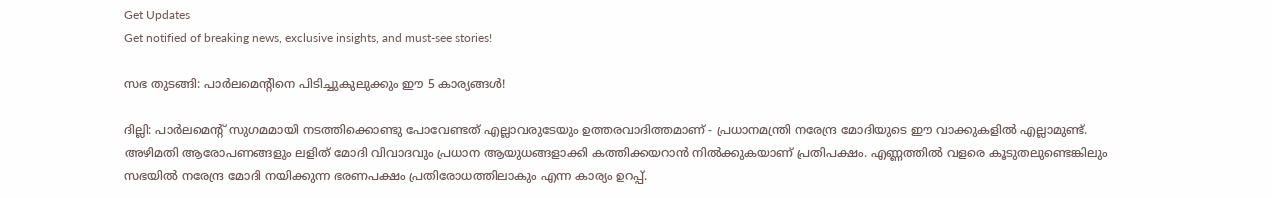Get Updates
Get notified of breaking news, exclusive insights, and must-see stories!

സഭ തുടങ്ങി: പാര്‍ലമെന്റിനെ പിടിച്ചുകുലുക്കും ഈ 5 കാര്യങ്ങള്‍!

ദില്ലി: പാര്‍ലമെന്റ് സുഗമമായി നടത്തിക്കൊണ്ടു പോവേണ്ടത് എല്ലാവരുടേയും ഉത്തരവാദിത്തമാണ് - പ്രധാനമന്ത്രി നരേന്ദ്ര മോദിയുടെ ഈ വാക്കുകളില്‍ എല്ലാമുണ്ട്. അഴിമതി ആരോപണങ്ങളും ലളിത് മോദി വിവാദവും പ്രധാന ആയുധങ്ങളാക്കി കത്തിക്കയറാന്‍ നില്‍ക്കുകയാണ് പ്രതിപക്ഷം. എണ്ണത്തില്‍ വളരെ കൂടുതലുണ്ടെങ്കിലും സഭയില്‍ നരേന്ദ്ര മോദി നയിക്കുന്ന ഭരണപക്ഷം പ്രതിരോധത്തിലാകും എന്ന കാര്യം ഉറപ്പ്.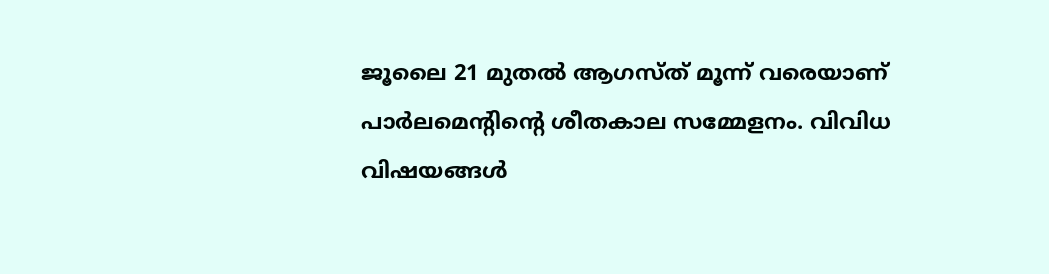ജൂലൈ 21 മുതല്‍ ആഗസ്ത് മൂന്ന് വരെയാണ് പാര്‍ലമെന്റിന്റെ ശീതകാല സമ്മേളനം. വിവിധ വിഷയങ്ങള്‍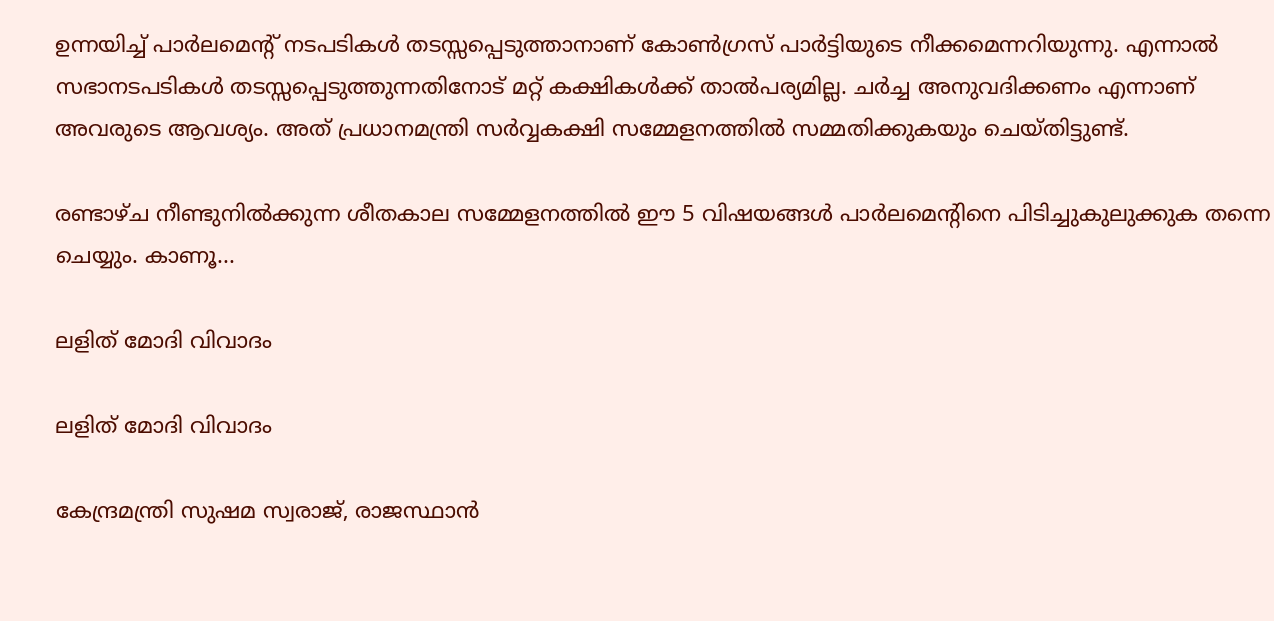ഉന്നയിച്ച് പാര്‍ലമെന്റ് നടപടികള്‍ തടസ്സപ്പെടുത്താനാണ് കോണ്‍ഗ്രസ് പാര്‍ട്ടിയുടെ നീക്കമെന്നറിയുന്നു. എന്നാല്‍ സഭാനടപടികള്‍ തടസ്സപ്പെടുത്തുന്നതിനോട് മറ്റ് കക്ഷികള്‍ക്ക് താല്‍പര്യമില്ല. ചര്‍ച്ച അനുവദിക്കണം എന്നാണ് അവരുടെ ആവശ്യം. അത് പ്രധാനമന്ത്രി സര്‍വ്വകക്ഷി സമ്മേളനത്തില്‍ സമ്മതിക്കുകയും ചെയ്തിട്ടുണ്ട്.

രണ്ടാഴ്ച നീണ്ടുനില്‍ക്കുന്ന ശീതകാല സമ്മേളനത്തില്‍ ഈ 5 വിഷയങ്ങള്‍ പാര്‍ലമെന്റിനെ പിടിച്ചുകുലുക്കുക തന്നെ ചെയ്യും. കാണൂ...

ലളിത് മോദി വിവാദം

ലളിത് മോദി വിവാദം

കേന്ദ്രമന്ത്രി സുഷമ സ്വരാജ്, രാജസ്ഥാന്‍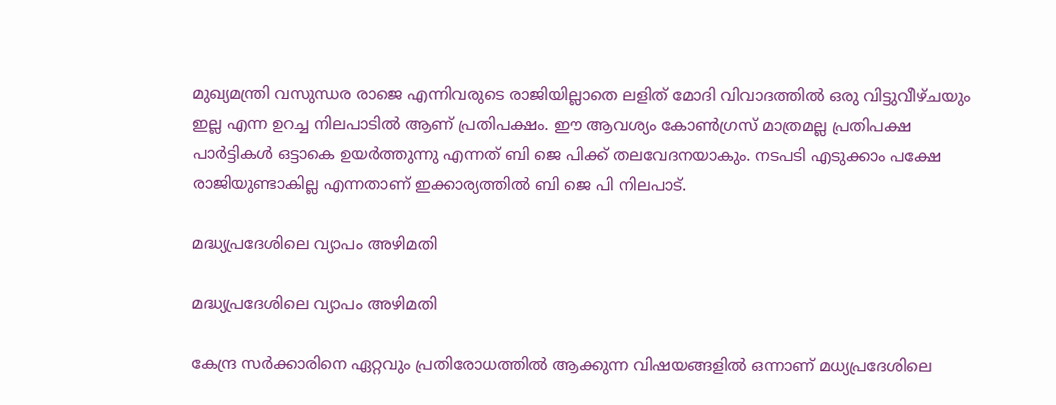മുഖ്യമന്ത്രി വസുന്ധര രാജെ എന്നിവരുടെ രാജിയില്ലാതെ ലളിത് മോദി വിവാദത്തില്‍ ഒരു വിട്ടുവീഴ്ചയും ഇല്ല എന്ന ഉറച്ച നിലപാടില്‍ ആണ് പ്രതിപക്ഷം. ഈ ആവശ്യം കോണ്‍ഗ്രസ് മാത്രമല്ല പ്രതിപക്ഷ പാര്‍ട്ടികള്‍ ഒട്ടാകെ ഉയര്‍ത്തുന്നു എന്നത് ബി ജെ പിക്ക് തലവേദനയാകും. നടപടി എടുക്കാം പക്ഷേ രാജിയുണ്ടാകില്ല എന്നതാണ് ഇക്കാര്യത്തില്‍ ബി ജെ പി നിലപാട്.

മദ്ധ്യപ്രദേശിലെ വ്യാപം അഴിമതി

മദ്ധ്യപ്രദേശിലെ വ്യാപം അഴിമതി

കേന്ദ്ര സര്‍ക്കാരിനെ ഏറ്റവും പ്രതിരോധത്തില്‍ ആക്കുന്ന വിഷയങ്ങളില്‍ ഒന്നാണ് മധ്യപ്രദേശിലെ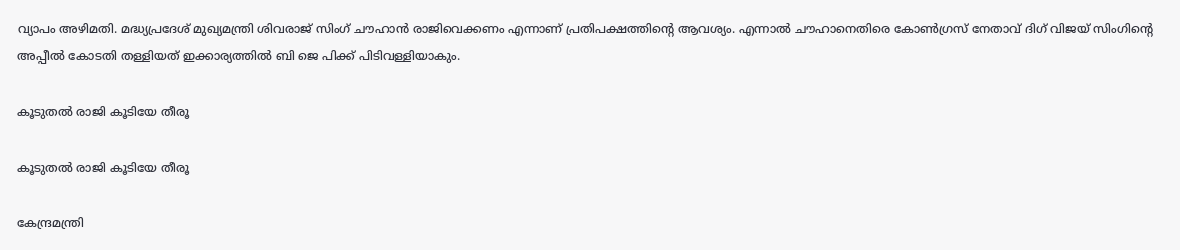വ്യാപം അഴിമതി. മദ്ധ്യപ്രദേശ് മുഖ്യമന്ത്രി ശിവരാജ് സിംഗ് ചൗഹാന്‍ രാജിവെക്കണം എന്നാണ് പ്രതിപക്ഷത്തിന്റെ ആവശ്യം. എന്നാല്‍ ചൗഹാനെതിരെ കോണ്‍ഗ്രസ് നേതാവ് ദിഗ് വിജയ് സിംഗിന്റെ അപ്പീല്‍ കോടതി തള്ളിയത് ഇക്കാര്യത്തില്‍ ബി ജെ പിക്ക് പിടിവള്ളിയാകും.

കൂടുതല്‍ രാജി കൂടിയേ തീരൂ

കൂടുതല്‍ രാജി കൂടിയേ തീരൂ

കേന്ദ്രമന്ത്രി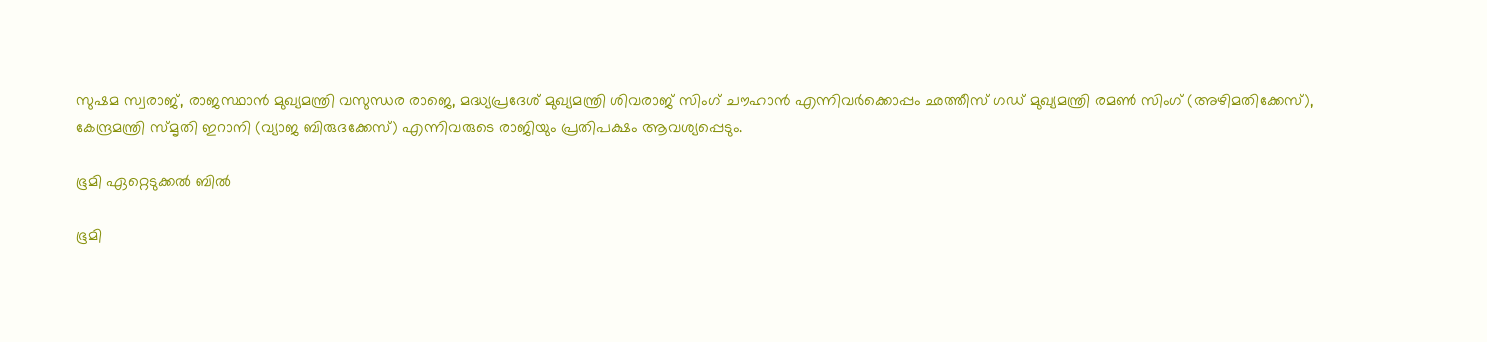സുഷമ സ്വരാജ്, രാജസ്ഥാന്‍ മുഖ്യമന്ത്രി വസുന്ധര രാജെ, മദ്ധ്യപ്രദേശ് മുഖ്യമന്ത്രി ശിവരാജ് സിംഗ് ചൗഹാന്‍ എന്നിവര്‍ക്കൊപ്പം ഛത്തീസ് ഗഡ് മുഖ്യമന്ത്രി രമണ്‍ സിംഗ് (അഴിമതിക്കേസ്), കേന്ദ്രമന്ത്രി സ്മൃതി ഇറാനി (വ്യാജ ബിരുദക്കേസ്) എന്നിവരുടെ രാജിയും പ്രതിപക്ഷം ആവശ്യപ്പെടും.

ഭൂമി ഏറ്റെടുക്കല്‍ ബില്‍

ഭൂമി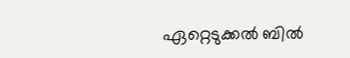ഏറ്റെടുക്കല്‍ ബില്‍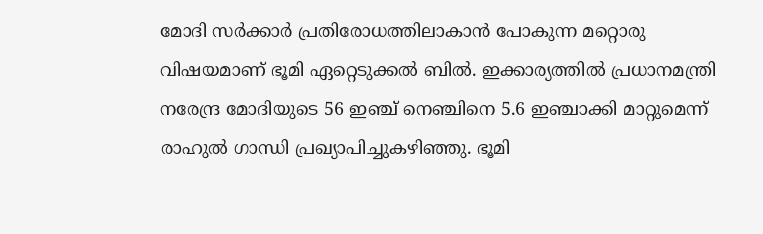മോദി സര്‍ക്കാര്‍ പ്രതിരോധത്തിലാകാന്‍ പോകുന്ന മറ്റൊരു വിഷയമാണ് ഭൂമി ഏറ്റെടുക്കല്‍ ബില്‍. ഇക്കാര്യത്തില്‍ പ്രധാനമന്ത്രി നരേന്ദ്ര മോദിയുടെ 56 ഇഞ്ച് നെഞ്ചിനെ 5.6 ഇഞ്ചാക്കി മാറ്റുമെന്ന് രാഹുല്‍ ഗാന്ധി പ്രഖ്യാപിച്ചുകഴിഞ്ഞു. ഭൂമി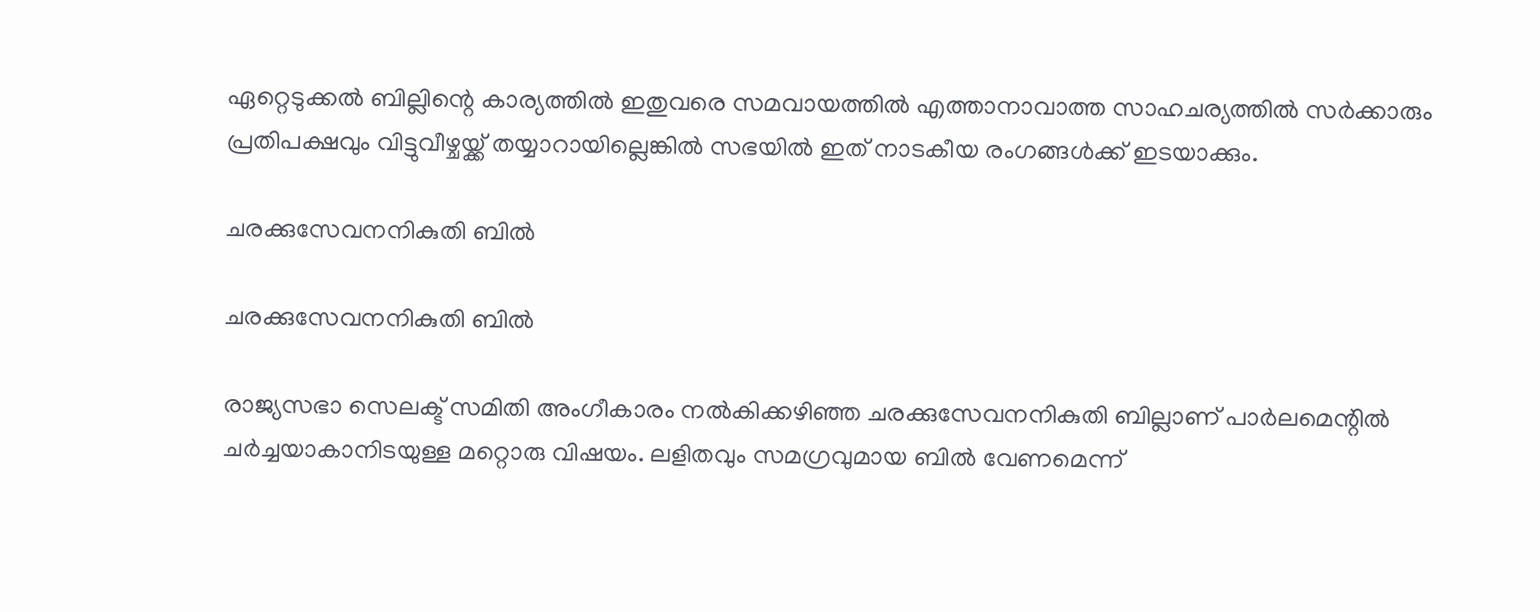ഏറ്റെടുക്കല്‍ ബില്ലിന്റെ കാര്യത്തില്‍ ഇതുവരെ സമവായത്തില്‍ എത്താനാവാത്ത സാഹചര്യത്തില്‍ സര്‍ക്കാരും പ്രതിപക്ഷവും വിട്ടുവീഴ്ചയ്ക്ക് തയ്യാറായില്ലെങ്കില്‍ സഭയില്‍ ഇത് നാടകീയ രംഗങ്ങള്‍ക്ക് ഇടയാക്കും.

ചരക്കുസേവനനികുതി ബില്‍

ചരക്കുസേവനനികുതി ബില്‍

രാജ്യസഭാ സെലക്ട് സമിതി അംഗീകാരം നല്‍കിക്കഴിഞ്ഞ ചരക്കുസേവനനികുതി ബില്ലാണ് പാര്‍ലമെന്റില്‍ ചര്‍ച്ചയാകാനിടയുള്ള മറ്റൊരു വിഷയം. ലളിതവും സമഗ്രവുമായ ബില്‍ വേണമെന്ന്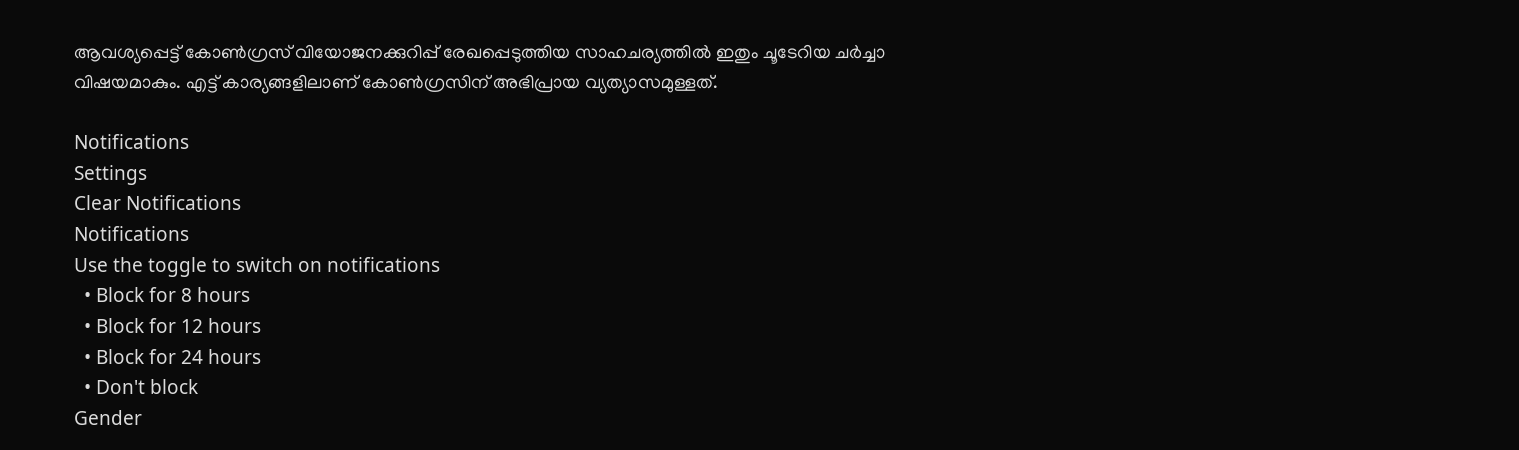ആവശ്യപ്പെട്ട് കോണ്‍ഗ്രസ് വിയോജനക്കുറിപ്പ് രേഖപ്പെടുത്തിയ സാഹചര്യത്തില്‍ ഇതും ചൂടേറിയ ചര്‍ച്ചാ വിഷയമാകും. എട്ട് കാര്യങ്ങളിലാണ് കോണ്‍ഗ്രസിന് അഭിപ്രായ വ്യത്യാസമുള്ളത്.

Notifications
Settings
Clear Notifications
Notifications
Use the toggle to switch on notifications
  • Block for 8 hours
  • Block for 12 hours
  • Block for 24 hours
  • Don't block
Gender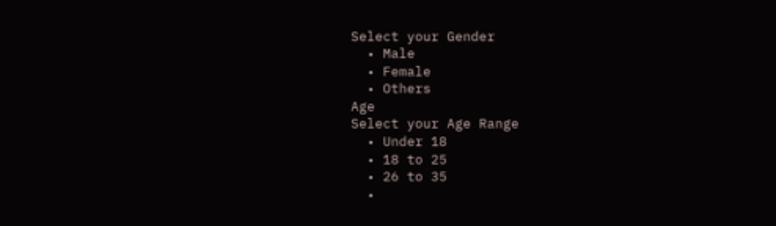Select your Gender
  • Male
  • Female
  • Others
Age
Select your Age Range
  • Under 18
  • 18 to 25
  • 26 to 35
  •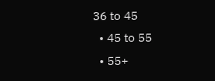36 to 45
  • 45 to 55
  • 55+